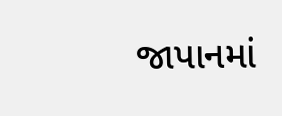જાપાનમાં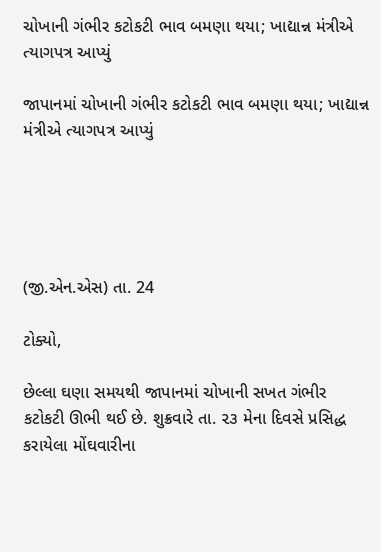ચોખાની ગંભીર કટોકટી ભાવ બમણા થયા; ખાદ્યાન્ન મંત્રીએ ત્યાગપત્ર આપ્યું

જાપાનમાં ચોખાની ગંભીર કટોકટી ભાવ બમણા થયા; ખાદ્યાન્ન મંત્રીએ ત્યાગપત્ર આપ્યું





(જી.એન.એસ) તા. 24

ટોક્યો,

છેલ્લા ઘણા સમયથી જાપાનમાં ચોખાની સખત ગંભીર કટોકટી ઊભી થઈ છે. શુક્રવારે તા. ૨૩ મેના દિવસે પ્રસિદ્ધ કરાયેલા મોંઘવારીના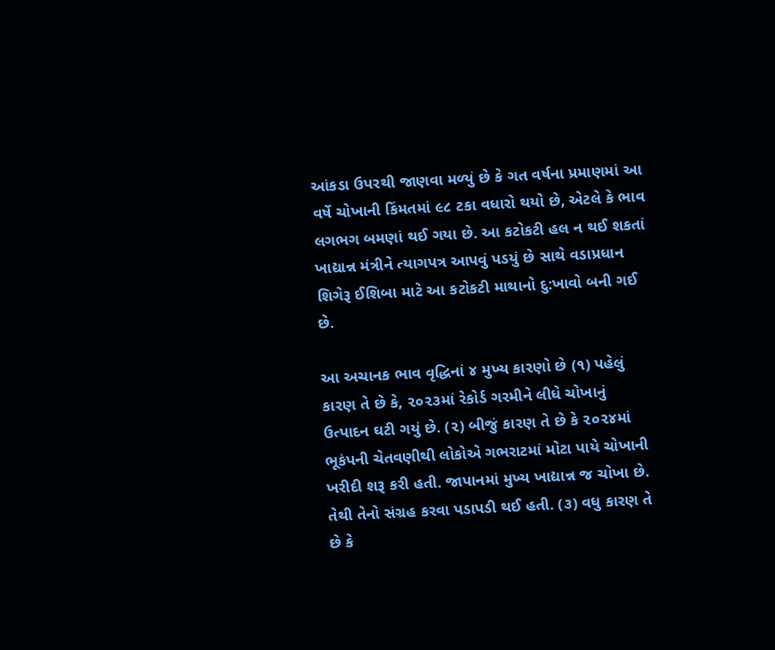આંકડા ઉપરથી જાણવા મળ્યું છે કે ગત વર્ષના પ્રમાણમાં આ વર્ષે ચોખાની કિંમતમાં ૯૮ ટકા વધારો થયો છે, એટલે કે ભાવ લગભગ બમણાં થઈ ગયા છે. આ કટોકટી હલ ન થઈ શકતાં ખાદ્યાન્ન મંત્રીને ત્યાગપત્ર આપવું પડયું છે સાથે વડાપ્રધાન શિગેરૂ ઈશિબા માટે આ કટોકટી માથાનો દુ:ખાવો બની ગઈ છે.

આ અચાનક ભાવ વૃદ્ધિનાં ૪ મુખ્ય કારણો છે (૧) પહેલું કારણ તે છે કે, ૨૦૨૩માં રેકોર્ડ ગરમીને લીધે ચોખાનું ઉત્પાદન ઘટી ગયું છે. (૨) બીજું કારણ તે છે કે ૨૦૨૪માં ભૂકંપની ચેતવણીથી લોકોએ ગભરાટમાં મોટા પાયે ચોખાની ખરીદી શરૂ કરી હતી. જાપાનમાં મુખ્ય ખાદ્યાન્ન જ ચોખા છે. તેથી તેનો સંગ્રહ કરવા પડાપડી થઈ હતી. (૩) વધુ કારણ તે છે કે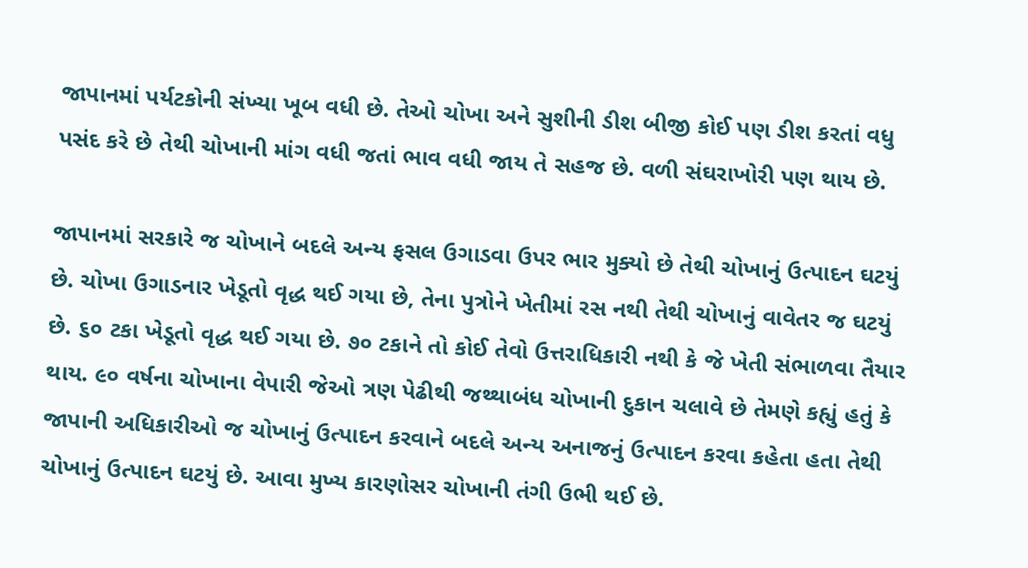જાપાનમાં પર્યટકોની સંખ્યા ખૂબ વધી છે. તેઓ ચોખા અને સુશીની ડીશ બીજી કોઈ પણ ડીશ કરતાં વધુ પસંદ કરે છે તેથી ચોખાની માંગ વધી જતાં ભાવ વધી જાય તે સહજ છે. વળી સંઘરાખોરી પણ થાય છે.

જાપાનમાં સરકારે જ ચોખાને બદલે અન્ય ફસલ ઉગાડવા ઉપર ભાર મુક્યો છે તેથી ચોખાનું ઉત્પાદન ઘટયું છે. ચોખા ઉગાડનાર ખેડૂતો વૃદ્ધ થઈ ગયા છે, તેના પુત્રોને ખેતીમાં રસ નથી તેથી ચોખાનું વાવેતર જ ઘટયું છે. ૬૦ ટકા ખેડૂતો વૃદ્ધ થઈ ગયા છે. ૭૦ ટકાને તો કોઈ તેવો ઉત્તરાધિકારી નથી કે જે ખેતી સંભાળવા તૈયાર થાય. ૯૦ વર્ષના ચોખાના વેપારી જેઓ ત્રણ પેઢીથી જથ્થાબંધ ચોખાની દુકાન ચલાવે છે તેમણે કહ્યું હતું કે જાપાની અધિકારીઓ જ ચોખાનું ઉત્પાદન કરવાને બદલે અન્ય અનાજનું ઉત્પાદન કરવા કહેતા હતા તેથી ચોખાનું ઉત્પાદન ઘટયું છે. આવા મુખ્ય કારણોસર ચોખાની તંગી ઉભી થઈ છે.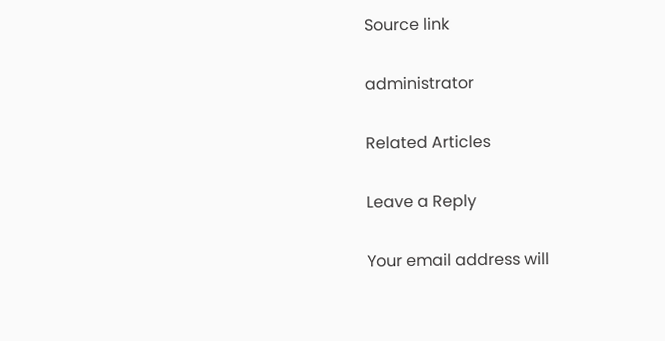Source link

administrator

Related Articles

Leave a Reply

Your email address will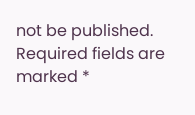not be published. Required fields are marked *